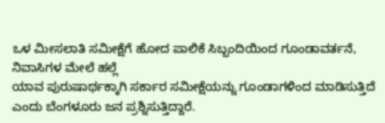ಒಳ ಮೀಸಲಾತಿ ಸಮೀಕ್ಷೆಗೆ ಹೋದ ಪಾಲಿಕೆ ಸಿಬ್ಬಂದಿಯಿಂದ ಗೂಂಡಾವರ್ತನೆ, ನಿವಾಸಿಗಳ ಮೇಲೆ ಹಲ್ಲೆ
ಯಾವ ಪುರುಷಾರ್ಥಕ್ಕಾಗಿ ಸರ್ಕಾರ ಸಮೀಕ್ಷೆಯನ್ನು ಗೂಂಡಾಗಳಿಂದ ಮಾಡಿಸುತ್ತಿದೆ ಎಂದು ಬೆಂಗಳೂರು ಜನ ಪ್ರಶ್ನಿಸುತ್ತಿದ್ದಾರೆ.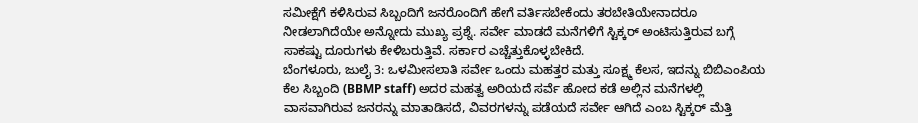ಸಮೀಕ್ಷೆಗೆ ಕಳಿಸಿರುವ ಸಿಬ್ಬಂದಿಗೆ ಜನರೊಂದಿಗೆ ಹೇಗೆ ವರ್ತಿಸಬೇಕೆಂದು ತರಬೇತಿಯೇನಾದರೂ ನೀಡಲಾಗಿದೆಯೇ ಅನ್ನೋದು ಮುಖ್ಯ ಪ್ರಶ್ನೆ. ಸರ್ವೇ ಮಾಡದೆ ಮನೆಗಳಿಗೆ ಸ್ಟಿಕ್ಕರ್ ಅಂಟಿಸುತ್ತಿರುವ ಬಗ್ಗೆ ಸಾಕಷ್ಟು ದೂರುಗಳು ಕೇಳಿಬರುತ್ತಿವೆ. ಸರ್ಕಾರ ಎಚ್ಚೆತ್ತುಕೊಳ್ಳಬೇಕಿದೆ.
ಬೆಂಗಳೂರು, ಜುಲೈ 3: ಒಳಮೀಸಲಾತಿ ಸರ್ವೇ ಒಂದು ಮಹತ್ತರ ಮತ್ತು ಸೂಕ್ಷ್ಮ ಕೆಲಸ, ಇದನ್ನು ಬಿಬಿಎಂಪಿಯ ಕೆಲ ಸಿಬ್ಬಂದಿ (BBMP staff) ಅದರ ಮಹತ್ವ ಅರಿಯದೆ ಸರ್ವೆ ಹೋದ ಕಡೆ ಅಲ್ಲಿನ ಮನೆಗಳಲ್ಲಿ ವಾಸವಾಗಿರುವ ಜನರನ್ನು ಮಾತಾಡಿಸದೆ, ವಿವರಗಳನ್ನು ಪಡೆಯದೆ ಸರ್ವೇ ಆಗಿದೆ ಎಂಬ ಸ್ಟಿಕ್ಕರ್ ಮೆತ್ತಿ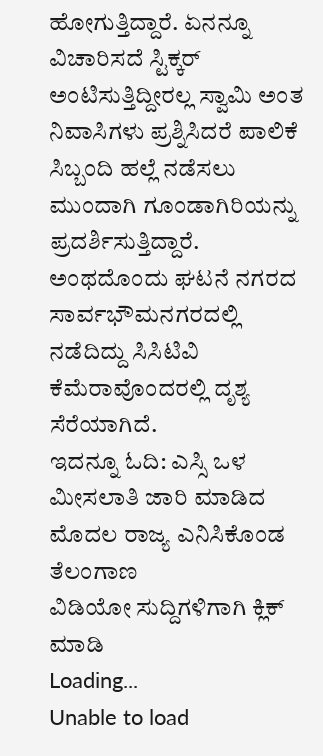ಹೋಗುತ್ತಿದ್ದಾರೆ. ಏನನ್ನೂ ವಿಚಾರಿಸದೆ ಸ್ಟಿಕ್ಕರ್ ಅಂಟಿಸುತ್ತಿದ್ದೀರಲ್ಲ ಸ್ವಾಮಿ ಅಂತ ನಿವಾಸಿಗಳು ಪ್ರಶ್ನಿಸಿದರೆ ಪಾಲಿಕೆ ಸಿಬ್ಬಂದಿ ಹಲ್ಲೆ ನಡೆಸಲು ಮುಂದಾಗಿ ಗೂಂಡಾಗಿರಿಯನ್ನು ಪ್ರದರ್ಶಿಸುತ್ತಿದ್ದಾರೆ. ಅಂಥದೊಂದು ಘಟನೆ ನಗರದ ಸಾರ್ವಭೌಮನಗರದಲ್ಲಿ ನಡೆದಿದ್ದು ಸಿಸಿಟಿವಿ ಕೆಮೆರಾವೊಂದರಲ್ಲಿ ದೃಶ್ಯ ಸೆರೆಯಾಗಿದೆ.
ಇದನ್ನೂ ಓದಿ: ಎಸ್ಸಿ ಒಳ ಮೀಸಲಾತಿ ಜಾರಿ ಮಾಡಿದ ಮೊದಲ ರಾಜ್ಯ ಎನಿಸಿಕೊಂಡ ತೆಲಂಗಾಣ
ವಿಡಿಯೋ ಸುದ್ದಿಗಳಿಗಾಗಿ ಕ್ಲಿಕ್ ಮಾಡಿ
Loading...
Unable to load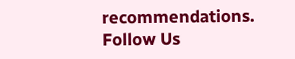recommendations.
Follow Us